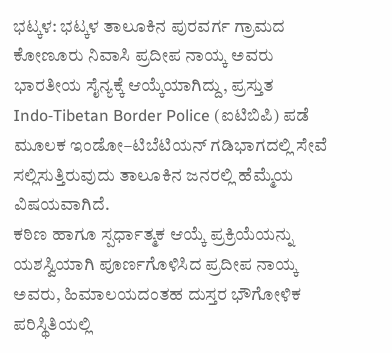ಭಟ್ಕಳ: ಭಟ್ಕಳ ತಾಲೂಕಿನ ಪುರವರ್ಗ ಗ್ರಾಮದ ಕೋಣೂರು ನಿವಾಸಿ ಪ್ರದೀಪ ನಾಯ್ಕ ಅವರು ಭಾರತೀಯ ಸೈನ್ಯಕ್ಕೆ ಆಯ್ಕೆಯಾಗಿದ್ದು, ಪ್ರಸ್ತುತ Indo‑Tibetan Border Police (ಐಟಿಬಿಪಿ) ಪಡೆ ಮೂಲಕ ಇಂಡೋ–ಟಿಬೆಟಿಯನ್ ಗಡಿಭಾಗದಲ್ಲಿ ಸೇವೆ ಸಲ್ಲಿಸುತ್ತಿರುವುದು ತಾಲೂಕಿನ ಜನರಲ್ಲಿ ಹೆಮ್ಮೆಯ ವಿಷಯವಾಗಿದೆ.
ಕಠಿಣ ಹಾಗೂ ಸ್ಪರ್ಧಾತ್ಮಕ ಆಯ್ಕೆ ಪ್ರಕ್ರಿಯೆಯನ್ನು ಯಶಸ್ವಿಯಾಗಿ ಪೂರ್ಣಗೊಳಿಸಿದ ಪ್ರದೀಪ ನಾಯ್ಕ ಅವರು, ಹಿಮಾಲಯದಂತಹ ದುಸ್ತರ ಭೌಗೋಳಿಕ ಪರಿಸ್ಥಿತಿಯಲ್ಲಿ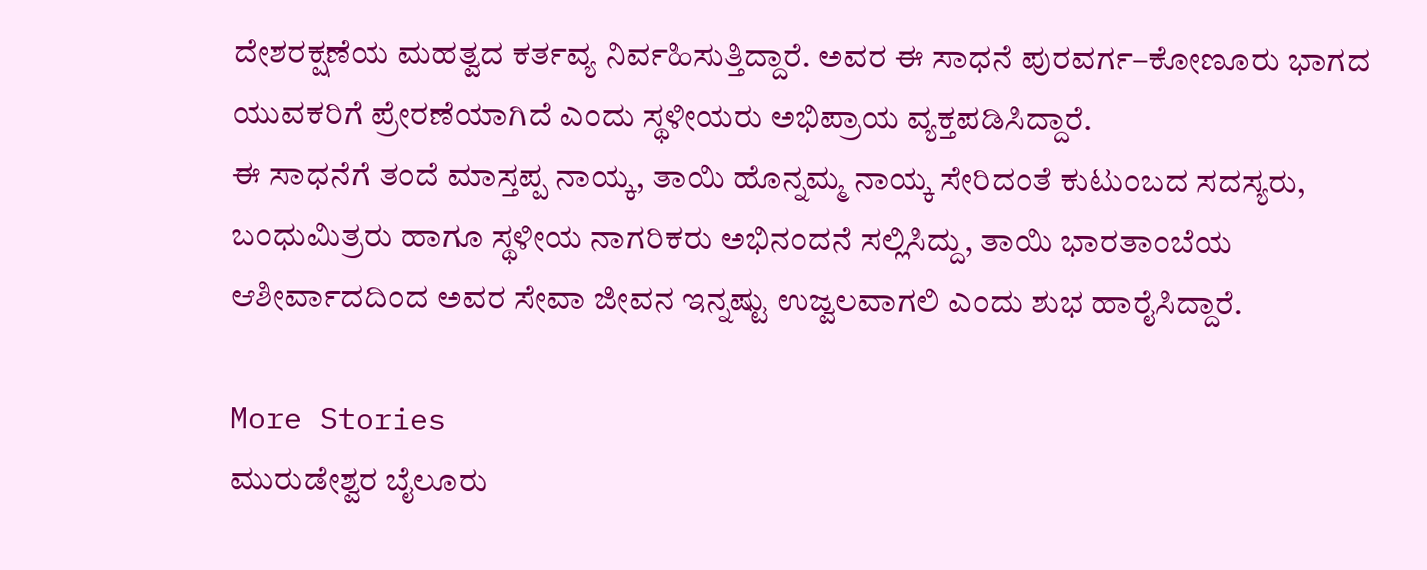ದೇಶರಕ್ಷಣೆಯ ಮಹತ್ವದ ಕರ್ತವ್ಯ ನಿರ್ವಹಿಸುತ್ತಿದ್ದಾರೆ. ಅವರ ಈ ಸಾಧನೆ ಪುರವರ್ಗ–ಕೋಣೂರು ಭಾಗದ ಯುವಕರಿಗೆ ಪ್ರೇರಣೆಯಾಗಿದೆ ಎಂದು ಸ್ಥಳೀಯರು ಅಭಿಪ್ರಾಯ ವ್ಯಕ್ತಪಡಿಸಿದ್ದಾರೆ.
ಈ ಸಾಧನೆಗೆ ತಂದೆ ಮಾಸ್ತಪ್ಪ ನಾಯ್ಕ, ತಾಯಿ ಹೊನ್ನಮ್ಮ ನಾಯ್ಕ ಸೇರಿದಂತೆ ಕುಟುಂಬದ ಸದಸ್ಯರು, ಬಂಧುಮಿತ್ರರು ಹಾಗೂ ಸ್ಥಳೀಯ ನಾಗರಿಕರು ಅಭಿನಂದನೆ ಸಲ್ಲಿಸಿದ್ದು, ತಾಯಿ ಭಾರತಾಂಬೆಯ ಆಶೀರ್ವಾದದಿಂದ ಅವರ ಸೇವಾ ಜೀವನ ಇನ್ನಷ್ಟು ಉಜ್ವಲವಾಗಲಿ ಎಂದು ಶುಭ ಹಾರೈಸಿದ್ದಾರೆ.

More Stories
ಮುರುಡೇಶ್ವರ ಬೈಲೂರು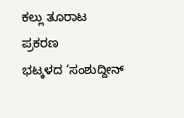ಕಲ್ಲು ತೂರಾಟ ಪ್ರಕರಣ
ಭಟ್ಕಳದ ‘ಸಂಶುದ್ದೀನ್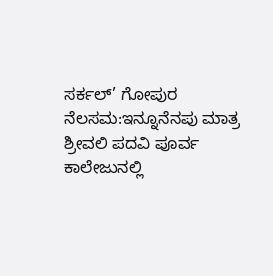ಸರ್ಕಲ್’ ಗೋಪುರ ನೆಲಸಮ:ಇನ್ನೂನೆನಪು ಮಾತ್ರ
ಶ್ರೀವಲಿ ಪದವಿ ಪೂರ್ವ ಕಾಲೇಜುನಲ್ಲಿ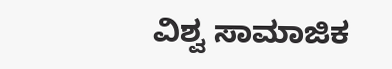ವಿಶ್ವ ಸಾಮಾಜಿಕ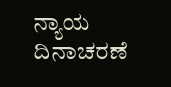ನ್ಯಾಯ ದಿನಾಚರಣೆ